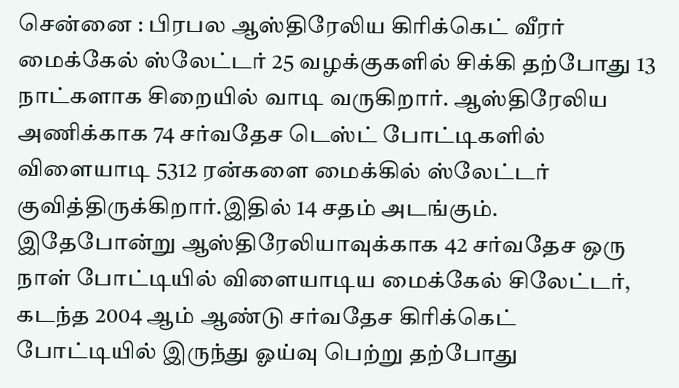சென்னை : பிரபல ஆஸ்திரேலிய கிரிக்கெட் வீரர் மைக்கேல் ஸ்லேட்டர் 25 வழக்குகளில் சிக்கி தற்போது 13 நாட்களாக சிறையில் வாடி வருகிறார். ஆஸ்திரேலிய அணிக்காக 74 சர்வதேச டெஸ்ட் போட்டிகளில் விளையாடி 5312 ரன்களை மைக்கில் ஸ்லேட்டர் குவித்திருக்கிறார்.இதில் 14 சதம் அடங்கும்.
இதேபோன்று ஆஸ்திரேலியாவுக்காக 42 சர்வதேச ஒரு நாள் போட்டியில் விளையாடிய மைக்கேல் சிலேட்டர், கடந்த 2004 ஆம் ஆண்டு சர்வதேச கிரிக்கெட் போட்டியில் இருந்து ஓய்வு பெற்று தற்போது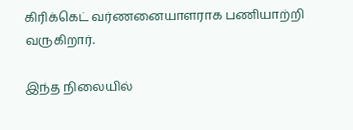கிரிக்கெட் வர்ணனையாளராக பணியாற்றி வருகிறார்.

இந்த நிலையில்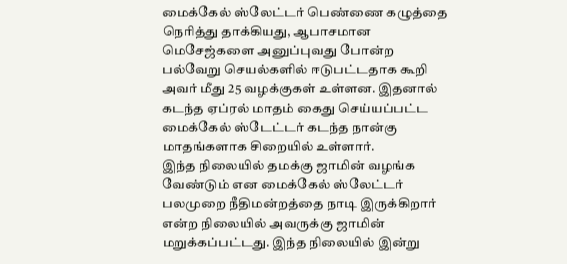மைக்கேல் ஸ்லேட்டர் பெண்ணை கழுத்தை நெரித்து தாக்கியது, ஆபாசமான மெசேஜ்களை அனுப்புவது போன்ற பல்வேறு செயல்களில் ஈடுபட்டதாக கூறி அவர் மீது 25 வழக்குகள் உள்ளன. இதனால் கடந்த ஏப்ரல் மாதம் கைது செய்யப்பட்ட மைக்கேல் ஸ்டேட்டர் கடந்த நான்கு மாதங்களாக சிறையில் உள்ளார்.
இந்த நிலையில் தமக்கு ஜாமின் வழங்க வேண்டும் என மைக்கேல் ஸ்லேட்டர் பலமுறை நீதிமன்றத்தை நாடி இருக்கிறார் என்ற நிலையில் அவருக்கு ஜாமின் மறுக்கப்பட்டது. இந்த நிலையில் இன்று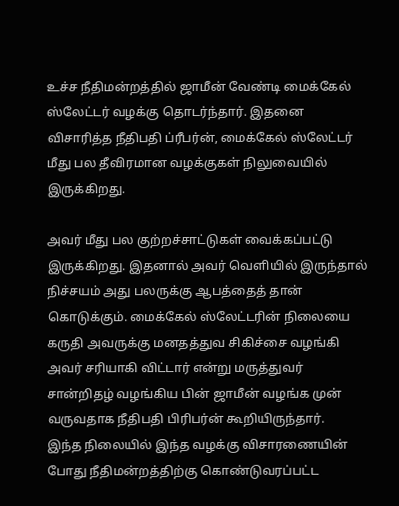உச்ச நீதிமன்றத்தில் ஜாமீன் வேண்டி மைக்கேல் ஸ்லேட்டர் வழக்கு தொடர்ந்தார். இதனை விசாரித்த நீதிபதி ப்ரீபர்ன், மைக்கேல் ஸ்லேட்டர் மீது பல தீவிரமான வழக்குகள் நிலுவையில் இருக்கிறது.

அவர் மீது பல குற்றச்சாட்டுகள் வைக்கப்பட்டு இருக்கிறது. இதனால் அவர் வெளியில் இருந்தால் நிச்சயம் அது பலருக்கு ஆபத்தைத் தான் கொடுக்கும். மைக்கேல் ஸ்லேட்டரின் நிலையை கருதி அவருக்கு மனதத்துவ சிகிச்சை வழங்கி அவர் சரியாகி விட்டார் என்று மருத்துவர் சான்றிதழ் வழங்கிய பின் ஜாமீன் வழங்க முன் வருவதாக நீதிபதி பிரிபர்ன் கூறியிருந்தார்.
இந்த நிலையில் இந்த வழக்கு விசாரணையின் போது நீதிமன்றத்திற்கு கொண்டுவரப்பட்ட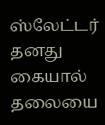ஸ்லேட்டர் தனது கையால் தலையை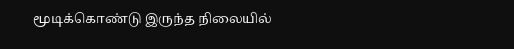மூடிக்கொண்டு இருந்த நிலையில்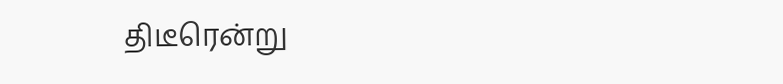திடீரென்று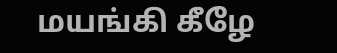மயங்கி கீழே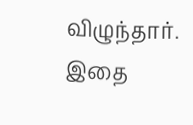விழுந்தார். இதை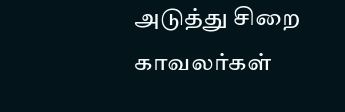அடுத்து சிறை காவலர்கள்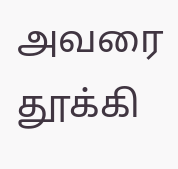அவரை தூக்கி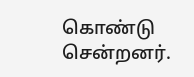கொண்டு சென்றனர்.